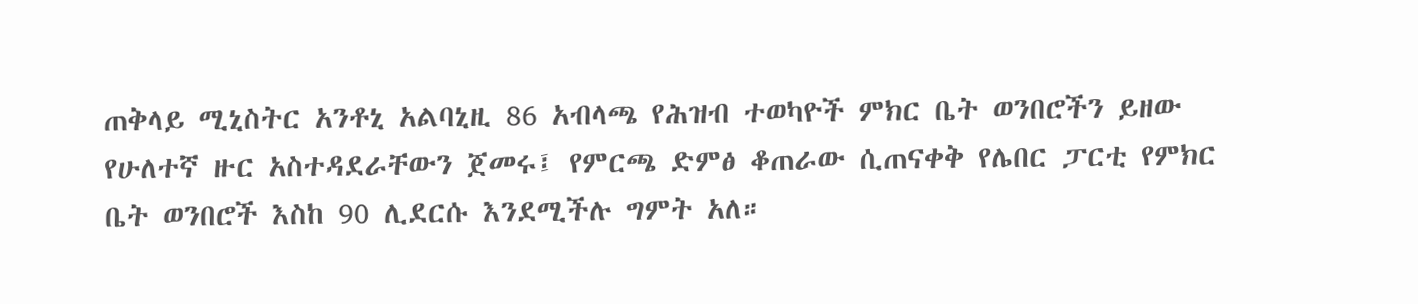ጠቅላይ ሚኒስትር አንቶኒ አልባኒዚ 86 አብላጫ የሕዝብ ተወካዮች ምክር ቤት ወንበሮችን ይዘው የሁለተኛ ዙር አስተዳደራቸውን ጀመሩ፤ የምርጫ ድምፅ ቆጠራው ሲጠናቀቅ የሌበር ፓርቲ የምክር ቤት ወንበሮች እስከ 90 ሊደርሱ እንደሚችሉ ግምት አለ።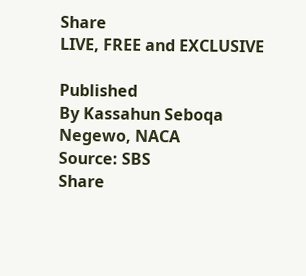Share
LIVE, FREE and EXCLUSIVE

Published
By Kassahun Seboqa Negewo, NACA
Source: SBS
Share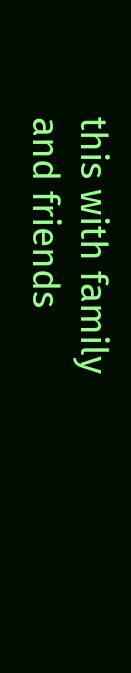this with family and friends